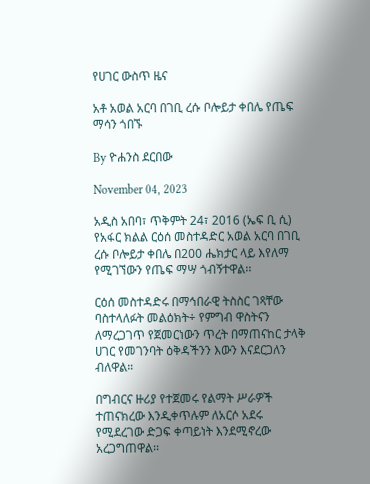የሀገር ውስጥ ዜና

አቶ አወል አርባ በገቢ ረሱ ቦሎይታ ቀበሌ የጤፍ ማሳን ጎበኙ

By ዮሐንስ ደርበው

November 04, 2023

አዲስ አበባ፣ ጥቅምት 24፣ 2016 (ኤፍ ቢ ሲ) የአፋር ክልል ርዕሰ መስተዳድር አወል አርባ በገቢ ረሱ ቦሎይታ ቀበሌ በ200 ሔክታር ላይ እየለማ የሚገኘውን የጤፍ ማሣ ጎብኝተዋል፡፡

ርዕሰ መስተዳድሩ በማኅበራዊ ትስስር ገጻቸው ባስተላለፉት መልዕክት÷ የምግብ ዋስትናን ለማረጋገጥ የጀመርነውን ጥረት በማጠናከር ታላቅ ሀገር የመገንባት ዕቅዳችንን እውን እናደርጋለን ብለዋል።

በግብርና ዙሪያ የተጀመሩ የልማት ሥራዎች ተጠናክረው እንዲቀጥሉም ለአርሶ አደሩ የሚደረገው ድጋፍ ቀጣይነት እንደሚኖረው አረጋግጠዋል፡፡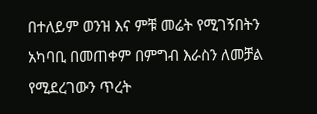በተለይም ወንዝ እና ምቹ መሬት የሚገኝበትን አካባቢ በመጠቀም በምግብ እራስን ለመቻል የሚደረገውን ጥረት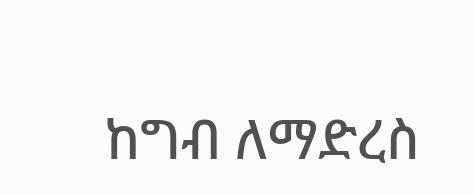ከግብ ለማድረስ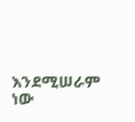እንደሚሠራም ነው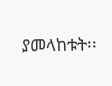ያመላከቱት፡፡